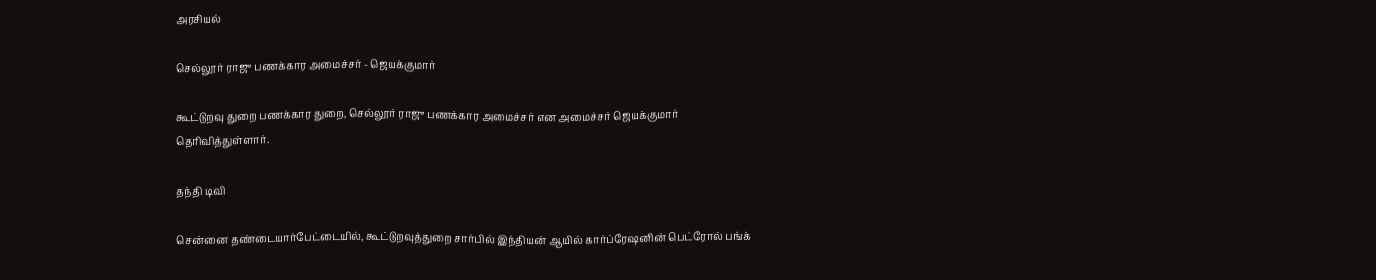அரசியல்

செல்லூர் ராஜு பணக்கார அமைச்சர் - ஜெயக்குமார்

கூட்டுறவு துறை பணக்கார துறை, செல்லூர் ராஜு பணக்கார அமைச்சர் என அமைச்சர் ஜெயக்குமார் தெரிவித்துள்ளார்.

தந்தி டிவி

சென்னை தண்டையார்பேட்டையில், கூட்டுறவுத்துறை சார்பில் இந்தியன் ஆயில் கார்ப்ரேஷனின் பெட்ரோல் பங்க்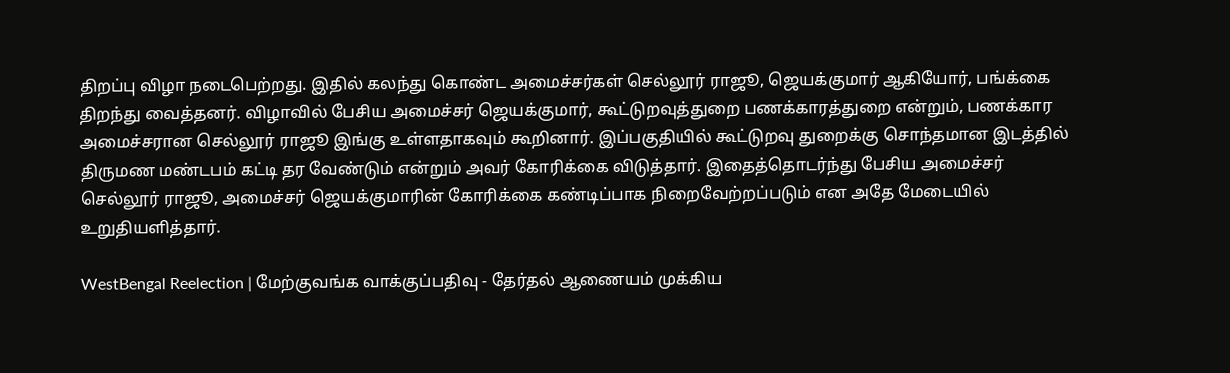திறப்பு விழா நடைபெற்றது. இதில் கலந்து கொண்ட அமைச்சர்கள் செல்லூர் ராஜூ, ஜெயக்குமார் ஆகியோர், பங்க்கை திறந்து வைத்தனர். விழாவில் பேசிய அமைச்சர் ஜெயக்குமார், கூட்டுறவுத்துறை பணக்காரத்துறை என்றும், பணக்கார அமைச்சரான செல்லூர் ராஜூ இங்கு உள்ளதாகவும் கூறினார். இப்பகுதியில் கூட்டுறவு துறைக்கு சொந்தமான இடத்தில் திருமண மண்டபம் கட்டி தர வேண்டும் என்றும் அவர் கோரிக்கை விடுத்தார். இதைத்தொடர்ந்து பேசிய அமைச்சர் செல்லூர் ராஜூ, அமைச்சர் ஜெயக்குமாரின் கோரிக்கை கண்டிப்பாக நிறைவேற்றப்படும் என அதே மேடையில் உறுதியளித்தார்.

WestBengal Reelection | மேற்குவங்க வாக்குப்பதிவு - தேர்தல் ஆணையம் முக்கிய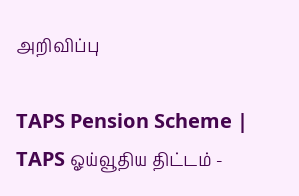அறிவிப்பு

TAPS Pension Scheme | TAPS ஓய்வூதிய திட்டம் -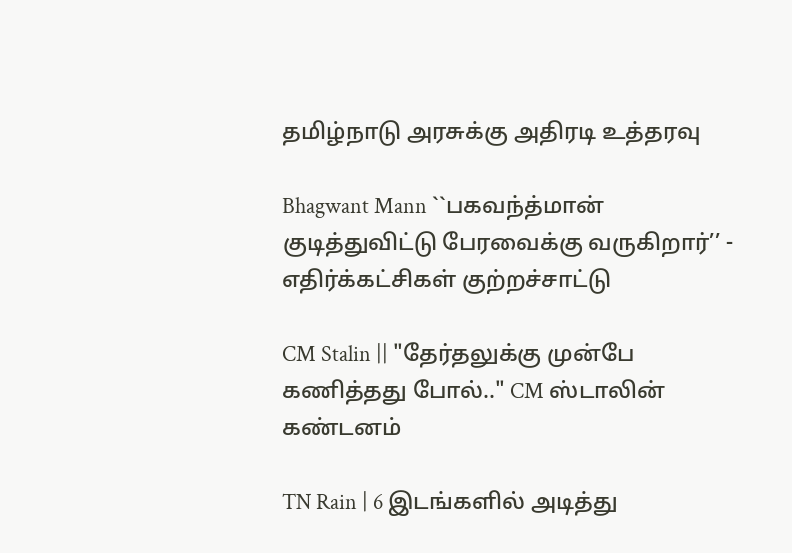தமிழ்நாடு அரசுக்கு அதிரடி உத்தரவு

Bhagwant Mann ``பகவந்த்மான் குடித்துவிட்டு பேரவைக்கு வருகிறார்’’ - எதிர்க்கட்சிகள் குற்றச்சாட்டு

CM Stalin || "தேர்தலுக்கு முன்பே கணித்தது போல்.." CM ஸ்டாலின் கண்டனம்

TN Rain | 6 இடங்களில் அடித்து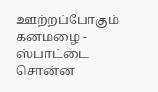ஊற்றப்போகும் கனமழை - ஸ்பாட்டை சொன்ன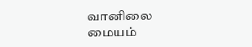வானிலை மையம்